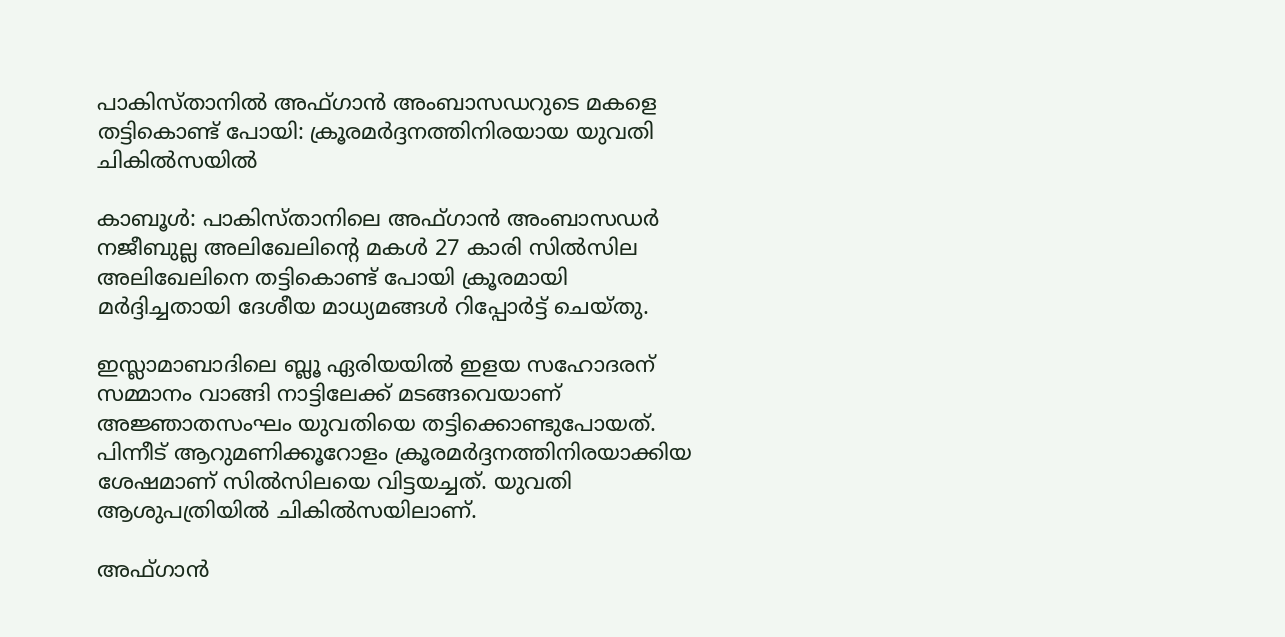പാകിസ്താനില്‍ അഫ്ഗാന്‍ അംബാസഡറുടെ മകളെ തട്ടികൊണ്ട് പോയി: ക്രൂരമര്‍ദ്ദനത്തിനിരയായ യുവതി ചികില്‍സയില്‍

കാബൂള്‍: പാകിസ്താനിലെ അഫ്ഗാന്‍ അംബാസഡര്‍ നജീബുല്ല അലിഖേലിന്റെ മകള്‍ 27 കാരി സില്‍സില അലിഖേലിനെ തട്ടികൊണ്ട് പോയി ക്രൂരമായി മര്‍ദ്ദിച്ചതായി ദേശീയ മാധ്യമങ്ങള്‍ റിപ്പോര്‍ട്ട് ചെയ്തു.

ഇസ്ലാമാബാദിലെ ബ്ലൂ ഏരിയയില്‍ ഇളയ സഹോദരന് സമ്മാനം വാങ്ങി നാട്ടിലേക്ക് മടങ്ങവെയാണ് അജ്ഞാതസംഘം യുവതിയെ തട്ടിക്കൊണ്ടുപോയത്. പിന്നീട് ആറുമണിക്കൂറോളം ക്രൂരമര്‍ദ്ദനത്തിനിരയാക്കിയ ശേഷമാണ് സില്‍സിലയെ വിട്ടയച്ചത്. യുവതി ആശുപത്രിയില്‍ ചികില്‍സയിലാണ്.

അഫ്ഗാന്‍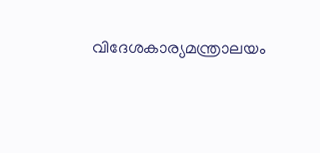വിദേശകാര്യമന്ത്രാലയം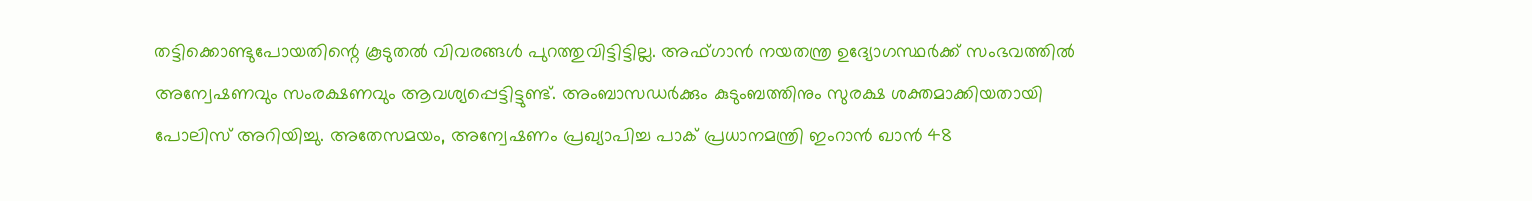തട്ടിക്കൊണ്ടുപോയതിന്റെ കൂടുതല്‍ വിവരങ്ങള്‍ പുറത്തുവിട്ടിട്ടില്ല. അഫ്ഗാന്‍ നയതന്ത്ര ഉദ്യോഗസ്ഥര്‍ക്ക് സംഭവത്തില്‍ അന്വേഷണവും സംരക്ഷണവും ആവശ്യപ്പെട്ടിട്ടുണ്ട്. അംബാസഡര്‍ക്കും കുടുംബത്തിനും സുരക്ഷ ശക്തമാക്കിയതായി പോലിസ് അറിയിച്ചു. അതേസമയം, അന്വേഷണം പ്രഖ്യാപിച്ച പാക് പ്രധാനമന്ത്രി ഇംറാന്‍ ഖാന്‍ 48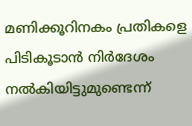മണിക്കൂറിനകം പ്രതികളെ പിടികൂടാന്‍ നിര്‍ദേശം നല്‍കിയിട്ടുമുണ്ടെന്ന്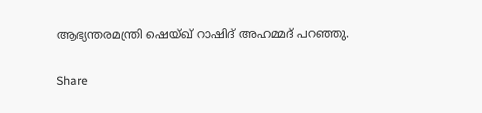ആഭ്യന്തരമന്ത്രി ഷെയ്ഖ് റാഷിദ് അഹമ്മദ് പറഞ്ഞു.

Share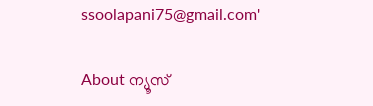ssoolapani75@gmail.com'

About ന്യൂസ്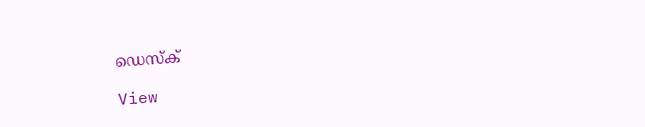ഡെസ്ക്

View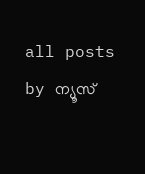all posts by ന്യൂസ്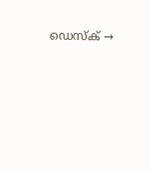ഡെസ്ക് →